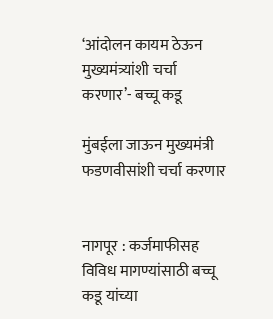‘आंदोलन कायम ठेऊन मुख्यमंत्र्यांशी चर्चा करणार’- बच्चू कडू

मुंबईला जाऊन मुख्यमंत्री फडणवीसांशी चर्चा करणार


नागपूर : कर्जमाफीसह विविध मागण्यांसाठी बच्चू कडू यांच्या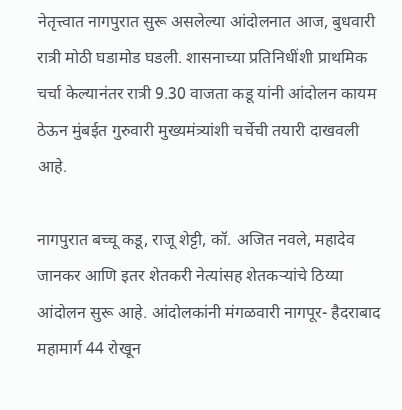नेतृत्त्वात नागपुरात सुरू असलेल्या आंदोलनात आज, बुधवारी रात्री मोठी घडामोड घडली. शासनाच्या प्रतिनिधींशी प्राथमिक चर्चा केल्यानंतर रात्री 9.30 वाजता कडू यांनी आंदोलन कायम ठेऊन मुंबईत गुरुवारी मुख्यमंत्र्यांशी चर्चेची तयारी दाखवली आहे.

नागपुरात बच्चू कडू, राजू शेट्टी, कॉ. अजित नवले, महादेव जानकर आणि इतर शेतकरी नेत्यांसह शेतकऱ्यांचे ठिय्या आंदोलन सुरू आहे. आंदोलकांनी मंगळवारी नागपूर- हैदराबाद महामार्ग 44 रोखून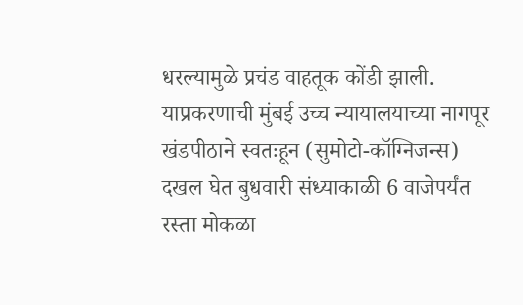धरल्यामुळे प्रचंड वाहतूक कोंडी झाली. याप्रकरणाची मुंबई उच्च न्यायालयाच्या नागपूर खंडपीठाने स्वतःहून (सुमोटो-कॉग्निजन्स) दखल घेत बुधवारी संध्याकाळी 6 वाजेपर्यंत रस्ता मोकळा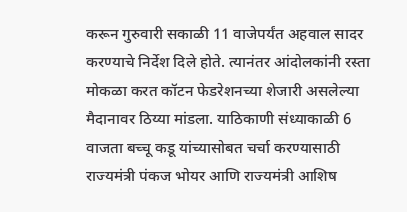करून गुरुवारी सकाळी 11 वाजेपर्यंत अहवाल सादर करण्याचे निर्देश दिले होते. त्यानंतर आंदोलकांनी रस्ता मोकळा करत कॉटन फेडरेशनच्या शेजारी असलेल्या मैदानावर ठिय्या मांडला. याठिकाणी संध्याकाळी 6 वाजता बच्चू कडू यांच्यासोबत चर्चा करण्यासाठी राज्यमंत्री पंकज भोयर आणि राज्यमंत्री आशिष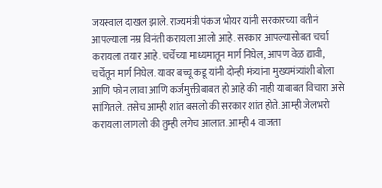जयस्वाल दाखल झाले. राज्यमंत्री पंकज भोयर यांनी सरकारच्या वतीनं आपल्याला नम्र विनंती करायला आलो आहे. सरकार आपल्यासोबत चर्चा करायला तयार आहे. चर्चेच्या माध्यमातून मार्ग निघेल, आपण वेळ द्यावी, चर्चेतून मार्ग निघेल. यावर बच्चू कडू यांनी दोन्ही मंत्र्यांना मुख्यमंत्र्यांशी बोला आणि फोन लावा आणि कर्जमुक्तीबाबत हो आहे की नाही याबाबत विचारा असे सांगितले. तसेच आम्ही शांत बसलो की सरकार शांत होते. आम्ही जेलभरो करायला लागलो की तुम्ही लगेच आलात. आम्ही 4 वाजता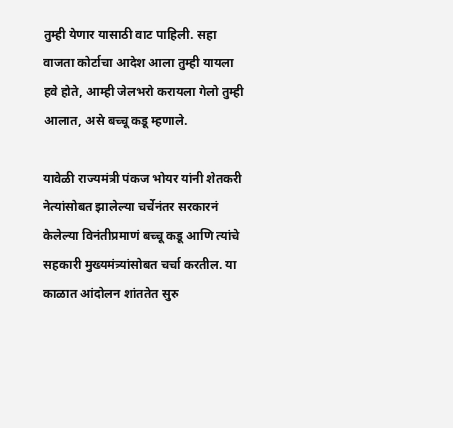तुम्ही येणार यासाठी वाट पाहिली. सहा वाजता कोर्टाचा आदेश आला तुम्ही यायला हवे होते, आम्ही जेलभरो करायला गेलो तुम्ही आलात, असे बच्चू कडू म्हणाले.

यावेळी राज्यमंत्री पंकज भोयर यांनी शेतकरी नेत्यांसोबत झालेल्या चर्चेनंतर सरकारनं केलेल्या विनंतीप्रमाणं बच्चू कडू आणि त्यांचे सहकारी मुख्यमंत्र्यांसोबत चर्चा करतील. या काळात आंदोलन शांततेत सुरु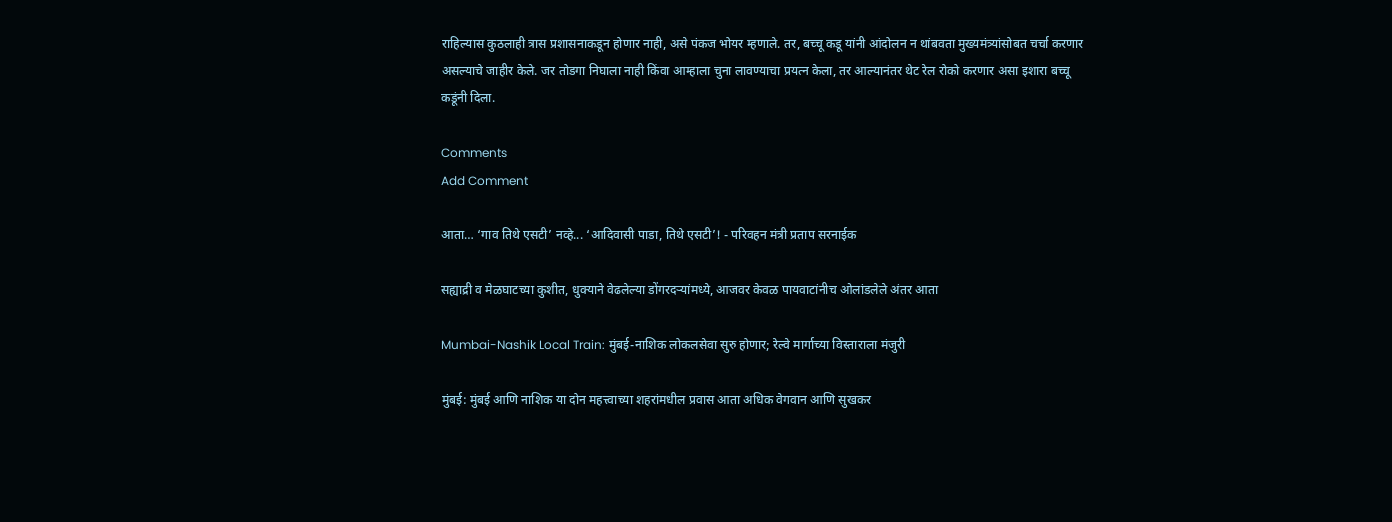राहिल्यास कुठलाही त्रास प्रशासनाकडून होणार नाही, असे पंकज भोयर म्हणाले. तर, बच्चू कडू यांनी आंदोलन न थांबवता मुख्यमंत्र्यांसोबत चर्चा करणार असल्याचे जाहीर केले. जर तोडगा निघाला नाही किंवा आम्हाला चुना लावण्याचा प्रयत्न केला, तर आल्यानंतर थेट रेल रोको करणार असा इशारा बच्चू कडूंनी दिला.

Comments
Add Comment

आता… ‘गाव तिथे एसटी’ नव्हे... ‘आदिवासी पाडा, तिथे एसटी’! - परिवहन मंत्री प्रताप सरनाईक

सह्याद्री व मेळघाटच्या कुशीत, धुक्याने वेढलेल्या डोंगरदऱ्यांमध्ये, आजवर केवळ पायवाटांनीच ओलांडलेले अंतर आता

Mumbai-Nashik Local Train: मुंबई-नाशिक लोकलसेवा सुरु होणार; रेल्वे मार्गाच्या विस्ताराला मंजुरी

मुंबई: मुंबई आणि नाशिक या दोन महत्त्वाच्या शहरांमधील प्रवास आता अधिक वेगवान आणि सुखकर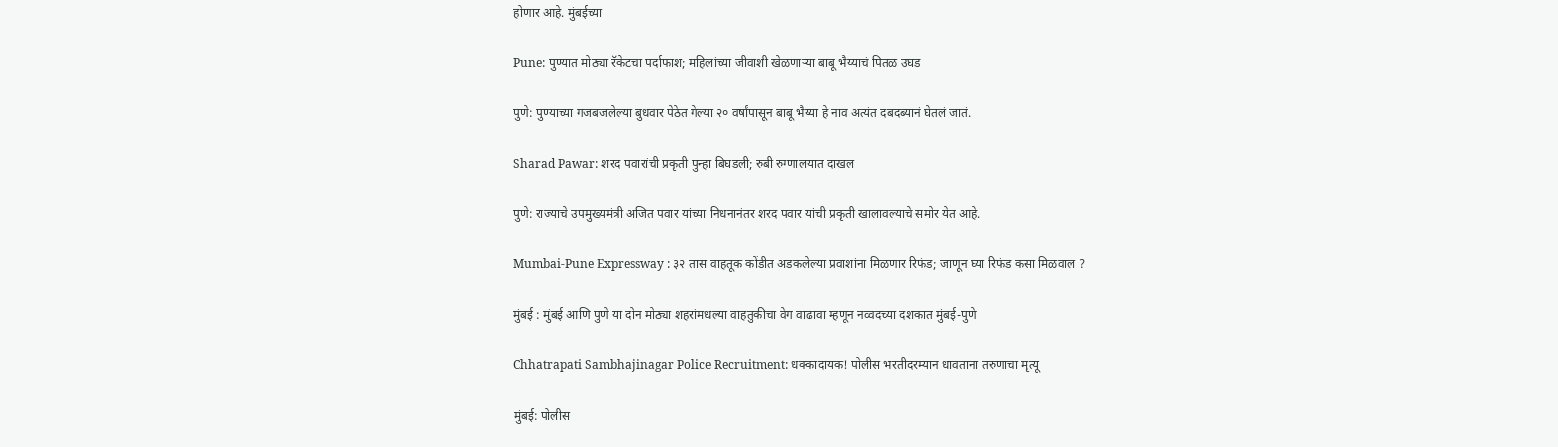होणार आहे. मुंबईच्या

Pune: पुण्यात मोठ्या रॅकेटचा पर्दाफाश; महिलांच्या जीवाशी खेळणाऱ्या बाबू भैय्याचं पितळ उघड

पुणे: पुण्याच्या गजबजलेल्या बुधवार पेठेत गेल्या २० वर्षांपासून बाबू भैय्या हे नाव अत्यंत दबदब्यानं घेतलं जातं.

Sharad Pawar: शरद पवारांची प्रकृती पुन्हा बिघडली; रुबी रुग्णालयात दाखल

पुणे: राज्याचे उपमुख्यमंत्री अजित पवार यांच्या निधनानंतर शरद पवार यांची प्रकृती खालावल्याचे समोर येत आहे.

Mumbai-Pune Expressway : ३२ तास वाहतूक कोंडीत अडकलेल्या प्रवाशांना मिळणार रिफंड; जाणून घ्या रिफंड कसा मिळवाल ?

मुंबई : मुंबई आणि पुणे या दोन मोठ्या शहरांमधल्या वाहतुकीचा वेग वाढावा म्हणून नव्वदच्या दशकात मुंबई-पुणे

Chhatrapati Sambhajinagar Police Recruitment: धक्कादायक! पोलीस भरतीदरम्यान धावताना तरुणाचा मृत्यू

मुंबई: पोलीस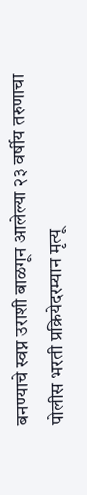बनण्याचे स्वप्न उराशी बाळगून आलेल्या २३ वर्षीय तरुणाचा पोलीस भरती प्रक्रियेदरम्यान मृत्यू